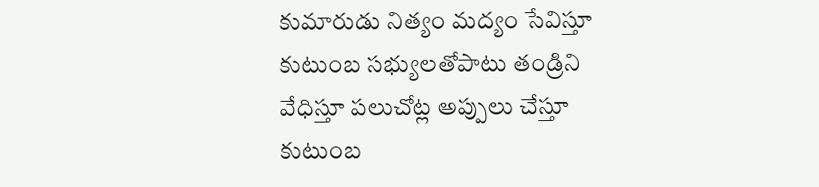కుమారుడు నిత్యం మద్యం సేవిస్తూ కుటుంబ సభ్యులతోపాటు తండ్రిని వేధిస్తూ పలుచోట్ల అప్పులు చేస్తూ కుటుంబ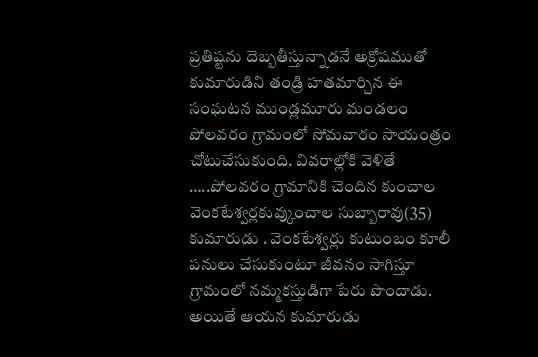ప్రతిష్టను దెబ్బతీస్తున్నాడనే అక్రోషముతో కుమారుడిని తండ్రి హతమార్చిన ఈ సంఘటన ముండ్లమూరు మండలం పోలవరం గ్రామంలో సోమవారం సాయంత్రం చోటుచేసుకుంది. వివరాల్లోకి వెళితే …..పోలవరం గ్రామానికి చెందిన కుంచాల వెంకటేశ్వర్లకువ్కుంచాల సుబ్బారావు(35) కుమారుడు . వెంకటేశ్వర్లు కుటుంబం కూలీ పనులు చేసుకుంటూ జీవనం సాగిస్తూ గ్రామంలో నమ్మకస్తుడిగా పేరు పొందాడు. అయితే ఆయన కుమారుడు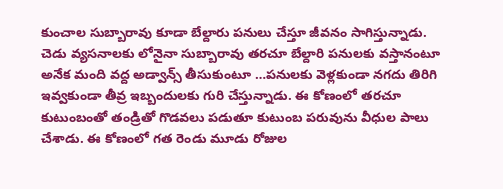కుంచాల సుబ్బారావు కూడా బేల్దారు పనులు చేస్తూ జీవనం సాగిస్తున్నాడు. చెడు వ్యసనాలకు లోనైనా సుబ్బారావు తరచూ బేల్దారి పనులకు వస్తానంటూ అనేక మంది వద్ద అడ్వాన్స్ తీసుకుంటూ …పనులకు వెళ్లకుండా నగదు తిరిగి ఇవ్వకుండా తీవ్ర ఇబ్బందులకు గురి చేస్తున్నాడు. ఈ కోణంలో తరచూ కుటుంబంతో తండ్రితో గొడవలు పడుతూ కుటుంబ పరువును వీధుల పాలు చేశాడు. ఈ కోణంలో గత రెండు మూడు రోజుల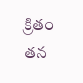క్రితం తన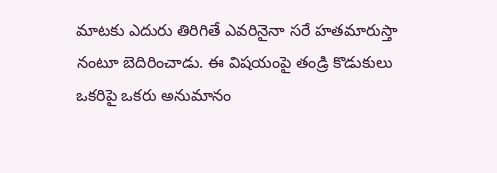మాటకు ఎదురు తిరిగితే ఎవరినైనా సరే హతమారుస్తా నంటూ బెదిరించాడు. ఈ విషయంపై తండ్రి కొడుకులు ఒకరిపై ఒకరు అనుమానం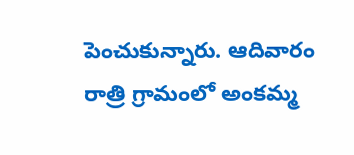పెంచుకున్నారు. ఆదివారం రాత్రి గ్రామంలో అంకమ్మ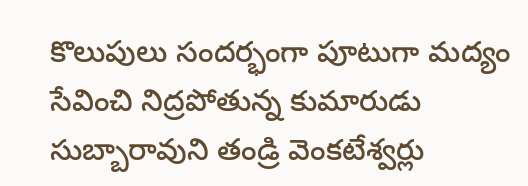కొలుపులు సందర్భంగా పూటుగా మద్యం సేవించి నిద్రపోతున్న కుమారుడు సుబ్బారావుని తండ్రి వెంకటేశ్వర్లు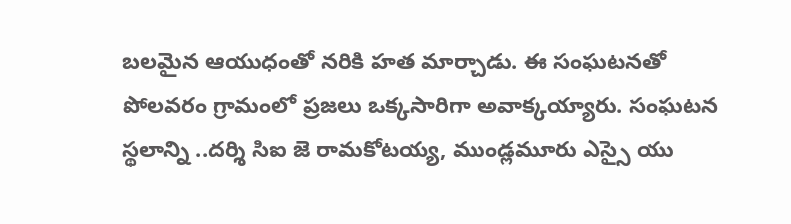బలమైన ఆయుధంతో నరికి హత మార్చాడు. ఈ సంఘటనతో పోలవరం గ్రామంలో ప్రజలు ఒక్కసారిగా అవాక్కయ్యారు. సంఘటన స్థలాన్ని ..దర్శి సిఐ జె రామకోటయ్య, ముండ్లమూరు ఎస్సై యు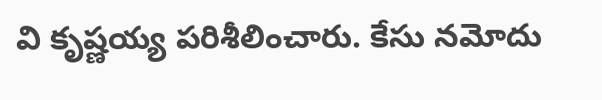వి కృష్ణయ్య పరిశీలించారు. కేసు నమోదు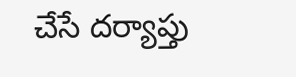చేసే దర్యాప్తు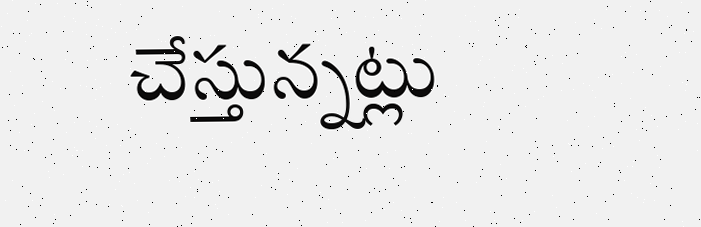చేస్తున్నట్లు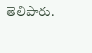తెలిపారు.